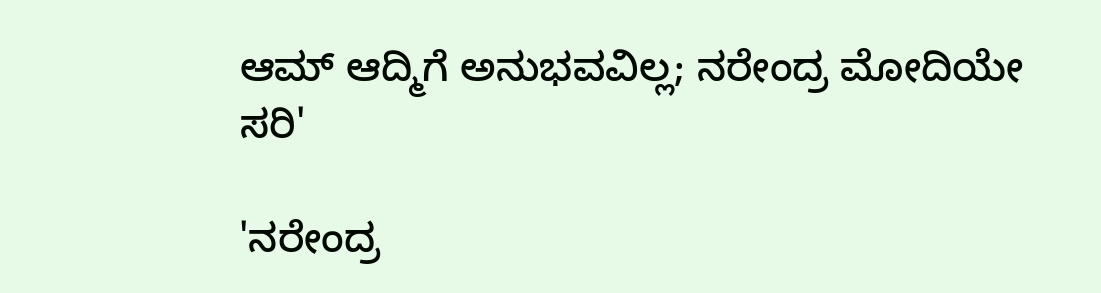ಆಮ್ ಆದ್ಮಿಗೆ ಅನುಭವವಿಲ್ಲ; ನರೇಂದ್ರ ಮೋದಿಯೇ ಸರಿ'

'ನರೇಂದ್ರ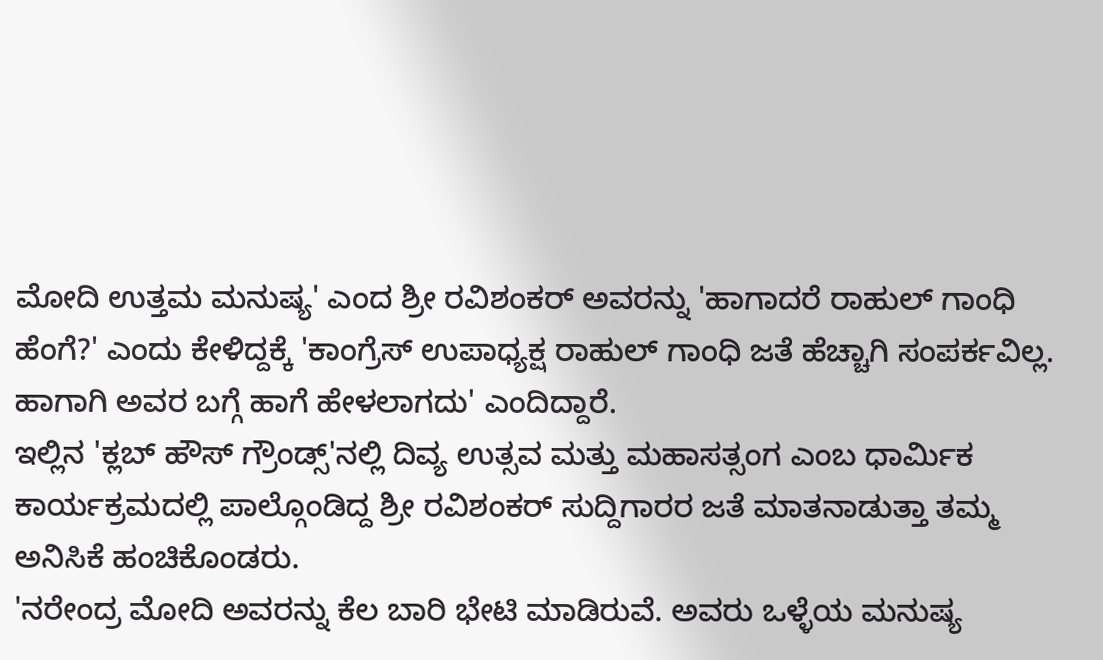ಮೋದಿ ಉತ್ತಮ ಮನುಷ್ಯ' ಎಂದ ಶ್ರೀ ರವಿಶಂಕರ್ ಅವರನ್ನು 'ಹಾಗಾದರೆ ರಾಹುಲ್ ಗಾಂಧಿ ಹೆಂಗೆ?' ಎಂದು ಕೇಳಿದ್ದಕ್ಕೆ 'ಕಾಂಗ್ರೆಸ್ ಉಪಾಧ್ಯಕ್ಷ ರಾಹುಲ್ ಗಾಂಧಿ ಜತೆ ಹೆಚ್ಚಾಗಿ ಸಂಪರ್ಕವಿಲ್ಲ. ಹಾಗಾಗಿ ಅವರ ಬಗ್ಗೆ ಹಾಗೆ ಹೇಳಲಾಗದು' ಎಂದಿದ್ದಾರೆ.
ಇಲ್ಲಿನ 'ಕ್ಲಬ್ ಹೌಸ್ ಗ್ರೌಂಡ್ಸ್'ನಲ್ಲಿ ದಿವ್ಯ ಉತ್ಸವ ಮತ್ತು ಮಹಾಸತ್ಸಂಗ ಎಂಬ ಧಾರ್ಮಿಕ ಕಾರ್ಯಕ್ರಮದಲ್ಲಿ ಪಾಲ್ಗೊಂಡಿದ್ದ ಶ್ರೀ ರವಿಶಂಕರ್ ಸುದ್ದಿಗಾರರ ಜತೆ ಮಾತನಾಡುತ್ತಾ ತಮ್ಮ ಅನಿಸಿಕೆ ಹಂಚಿಕೊಂಡರು.
'ನರೇಂದ್ರ ಮೋದಿ ಅವರನ್ನು ಕೆಲ ಬಾರಿ ಭೇಟಿ ಮಾಡಿರುವೆ. ಅವರು ಒಳ್ಳೆಯ ಮನುಷ್ಯ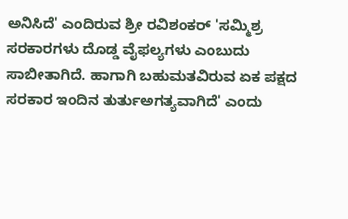ಅನಿಸಿದೆ' ಎಂದಿರುವ ಶ್ರೀ ರವಿಶಂಕರ್ 'ಸಮ್ಮಿಶ್ರ ಸರಕಾರಗಳು ದೊಡ್ಡ ವೈಫಲ್ಯಗಳು ಎಂಬುದು ಸಾಬೀತಾಗಿದೆ. ಹಾಗಾಗಿ ಬಹುಮತವಿರುವ ಏಕ ಪಕ್ಷದ ಸರಕಾರ ಇಂದಿನ ತುರ್ತುಅಗತ್ಯವಾಗಿದೆ' ಎಂದು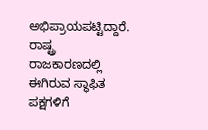ಅಭಿಪ್ರಾಯಪಟ್ಟಿದ್ದಾರೆ.
ರಾಷ್ಟ್ರ ರಾಜಕಾರಣದಲ್ಲಿ ಈಗಿರುವ ಸ್ಥಾಫಿತ ಪಕ್ಷಗಳಿಗೆ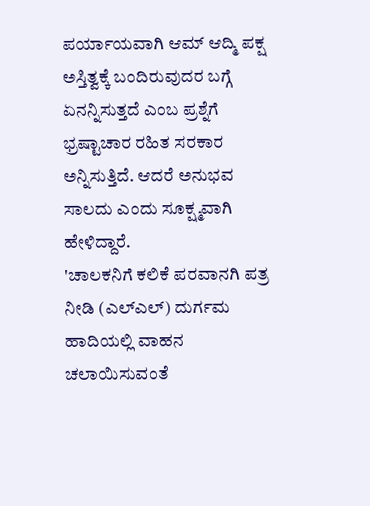ಪರ್ಯಾಯವಾಗಿ ಆಮ್ ಆದ್ಮಿ ಪಕ್ಷ ಅಸ್ತಿತ್ವಕ್ಕೆ ಬಂದಿರುವುದರ ಬಗ್ಗೆ ಏನನ್ನಿಸುತ್ತದೆ ಎಂಬ ಪ್ರಶ್ನೆಗೆ ಭ್ರಷ್ಟಾಚಾರ ರಹಿತ ಸರಕಾರ ಅನ್ನಿಸುತ್ತಿದೆ. ಆದರೆ ಅನುಭವ ಸಾಲದು ಎಂದು ಸೂಕ್ಷ್ಮವಾಗಿ ಹೇಳಿದ್ದಾರೆ.
'ಚಾಲಕನಿಗೆ ಕಲಿಕೆ ಪರವಾನಗಿ ಪತ್ರ ನೀಡಿ (ಎಲ್ಎಲ್) ದುರ್ಗಮ ಹಾದಿಯಲ್ಲಿ ವಾಹನ ಚಲಾಯಿಸುವಂತೆ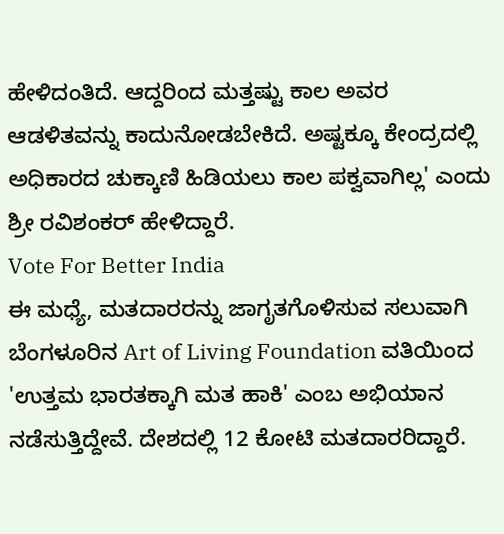ಹೇಳಿದಂತಿದೆ. ಆದ್ದರಿಂದ ಮತ್ತಷ್ಟು ಕಾಲ ಅವರ ಆಡಳಿತವನ್ನು ಕಾದುನೋಡಬೇಕಿದೆ. ಅಷ್ಟಕ್ಕೂ ಕೇಂದ್ರದಲ್ಲಿ ಅಧಿಕಾರದ ಚುಕ್ಕಾಣಿ ಹಿಡಿಯಲು ಕಾಲ ಪಕ್ವವಾಗಿಲ್ಲ' ಎಂದು ಶ್ರೀ ರವಿಶಂಕರ್ ಹೇಳಿದ್ದಾರೆ.
Vote For Better India
ಈ ಮಧ್ಯೆ, ಮತದಾರರನ್ನು ಜಾಗೃತಗೊಳಿಸುವ ಸಲುವಾಗಿ ಬೆಂಗಳೂರಿನ Art of Living Foundation ವತಿಯಿಂದ 'ಉತ್ತಮ ಭಾರತಕ್ಕಾಗಿ ಮತ ಹಾಕಿ' ಎಂಬ ಅಭಿಯಾನ ನಡೆಸುತ್ತಿದ್ದೇವೆ. ದೇಶದಲ್ಲಿ 12 ಕೋಟಿ ಮತದಾರರಿದ್ದಾರೆ.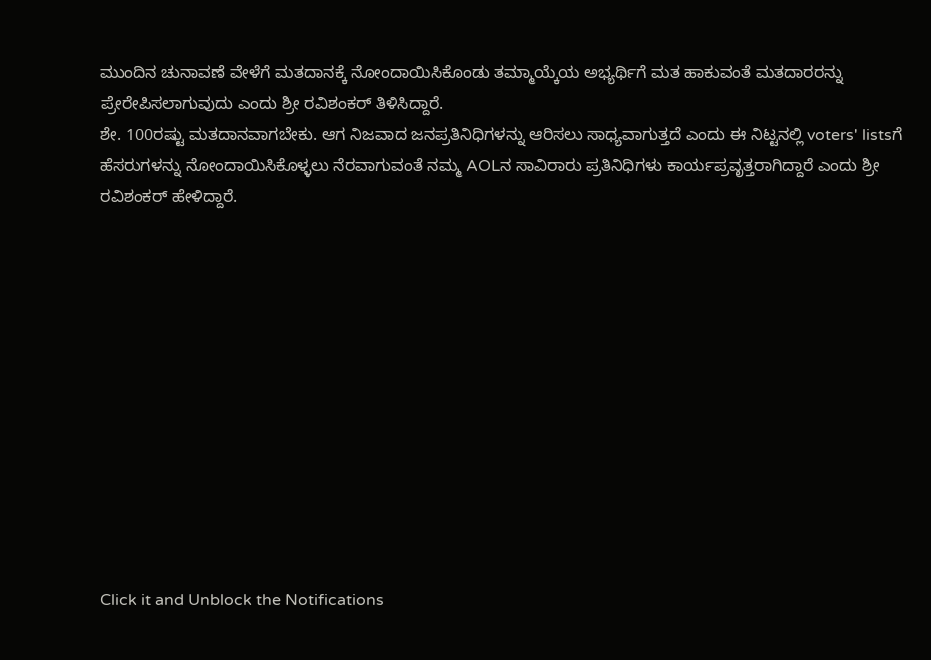ಮುಂದಿನ ಚುನಾವಣೆ ವೇಳೆಗೆ ಮತದಾನಕ್ಕೆ ನೋಂದಾಯಿಸಿಕೊಂಡು ತಮ್ಮಾಯ್ಕೆಯ ಅಭ್ಯರ್ಥಿಗೆ ಮತ ಹಾಕುವಂತೆ ಮತದಾರರನ್ನು ಪ್ರೇರೇಪಿಸಲಾಗುವುದು ಎಂದು ಶ್ರೀ ರವಿಶಂಕರ್ ತಿಳಿಸಿದ್ದಾರೆ.
ಶೇ. 100ರಷ್ಟು ಮತದಾನವಾಗಬೇಕು. ಆಗ ನಿಜವಾದ ಜನಪ್ರತಿನಿಧಿಗಳನ್ನು ಆರಿಸಲು ಸಾಧ್ಯವಾಗುತ್ತದೆ ಎಂದು ಈ ನಿಟ್ಟನಲ್ಲಿ voters' listsಗೆ ಹೆಸರುಗಳನ್ನು ನೋಂದಾಯಿಸಿಕೊಳ್ಳಲು ನೆರವಾಗುವಂತೆ ನಮ್ಮ AOLನ ಸಾವಿರಾರು ಪ್ರತಿನಿಧಿಗಳು ಕಾರ್ಯಪ್ರವೃತ್ತರಾಗಿದ್ದಾರೆ ಎಂದು ಶ್ರೀ ರವಿಶಂಕರ್ ಹೇಳಿದ್ದಾರೆ.












Click it and Unblock the Notifications